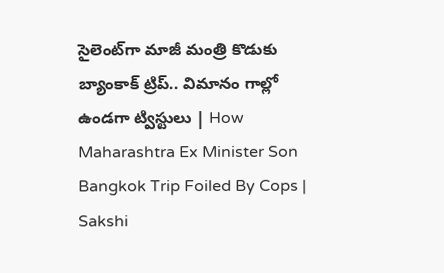సైలెంట్‌గా మాజీ మంత్రి కొడుకు బ్యాంకాక్‌ ట్రిప్‌.. విమానం గాల్లో ఉండగా ట్విస్టులు | How Maharashtra Ex Minister Son Bangkok Trip Foiled By Cops | Sakshi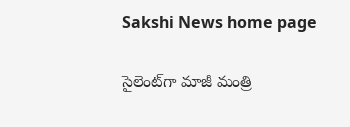Sakshi News home page

సైలెంట్‌గా మాజీ మంత్రి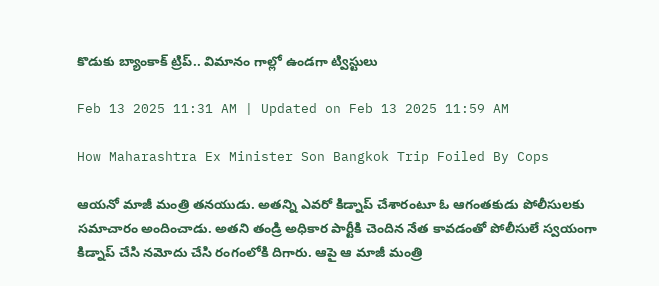కొడుకు బ్యాంకాక్‌ ట్రిప్‌.. విమానం గాల్లో ఉండగా ట్విస్టులు

Feb 13 2025 11:31 AM | Updated on Feb 13 2025 11:59 AM

How Maharashtra Ex Minister Son Bangkok Trip Foiled By Cops

ఆయనో మాజీ మంత్రి తనయుడు. అతన్ని ఎవరో కిడ్నాప్‌ చేశారంటూ ఓ ఆగంతకుడు పోలీసులకు సమాచారం అందించాడు. అతని తండ్రి అధికార పార్టీకి చెందిన నేత కావడంతో పోలీసులే స్వయంగా కిడ్నాప్‌ చేసి నమోదు చేసి రంగంలోకి దిగారు. ఆపై ఆ మాజీ మంత్రి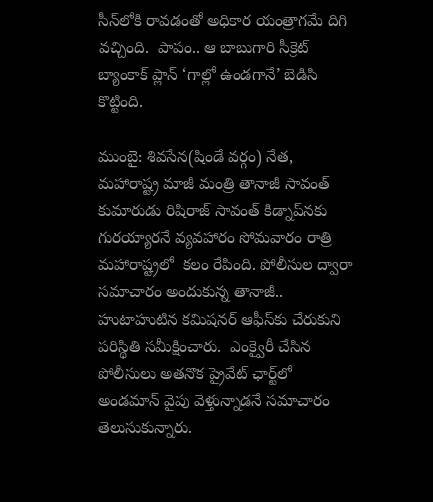సీన్‌లోకి రావడంతో అధికార యంత్రాగమే దిగి వచ్చింది.  పాపం.. ఆ బాబుగారి సీక్రెట్‌ బ్యాంకాక్‌ ప్లాన్‌ ‘గాల్లో ఉండగానే’ బెడిసి కొట్టింది.

ముంబై: శివసేన(షిండే వర్గం) నేత, మహారాష్ట్ర మాజీ మంత్రి తానాజీ సావంత్‌ కుమారుడు రిషిరాజ్‌ సావంత్‌ కిడ్నాప్‌నకు గురయ్యారనే వ్యవహారం సోమవారం రాత్రి మహారాష్ట్రలో  కలం రేపింది. పోలీసుల ద్వారా సమాచారం అందుకున్న తానాజీ.. హుటాహుటిన కమిషనర్‌ ఆఫీస్‌కు చేరుకుని పరిస్థితి సమీక్షించారు.  ఎంక్వైరీ చేసిన పోలీసులు అతనొక ప్రైవేట్‌ ఛార్ట్‌లో అండమాన్‌ వైపు వెళ్తున్నాడనే సమాచారం తెలుసుకున్నారు.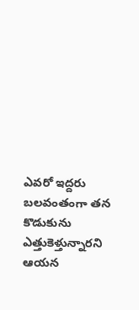ఎవరో ఇద్దరు బలవంతంగా తన కొడుకును ఎత్తుకెళ్తున్నారని ఆయన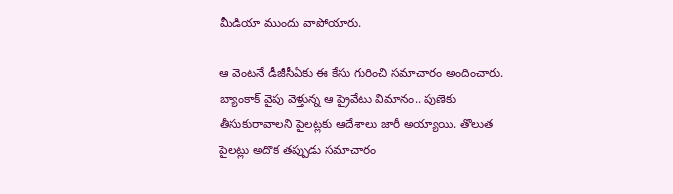మీడియా ముందు వాపోయారు.

ఆ వెంటనే డీజీసీఏకు ఈ కేసు గురించి సమాచారం అందించారు. బ్యాంకాక్‌ వైపు వెళ్తున్న ఆ ప్రైవేటు విమానం.. పుణెకు తీసుకురావాలని పైలట్లకు ఆదేశాలు జారీ అయ్యాయి. తొలుత పైలట్లు అదొక తప్పుడు సమాచారం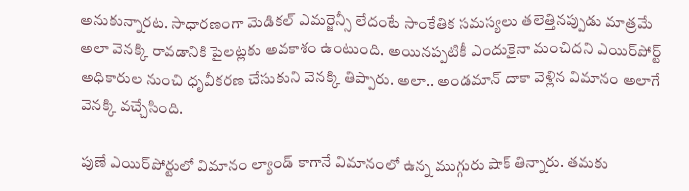అనుకున్నారట. సాధారణంగా మెడికల్‌ ఎమర్జెన్సీ లేదంటే సాంకేతిక సమస్యలు తలెత్తినప్పుడు మాత్రమే అలా వెనక్కి రావడానికి పైలట్లకు అవకాశం ఉంటుంది. అయినప్పటికీ ఎందుకైనా మంచిదని ఎయిర్‌పోర్ట్‌ అధికారుల నుంచి ధృవీకరణ చేసుకుని వెనక్కి తిప్పారు. అలా.. అండమాన్‌ దాకా వెళ్లిన విమానం అలాగే వెనక్కి వచ్చేసింది.

పుణే ఎయిర్‌పోర్టులో విమానం ల్యాండ్‌ కాగానే విమానంలో ఉన్న ముగ్గురు షాక్‌ తిన్నారు. తమకు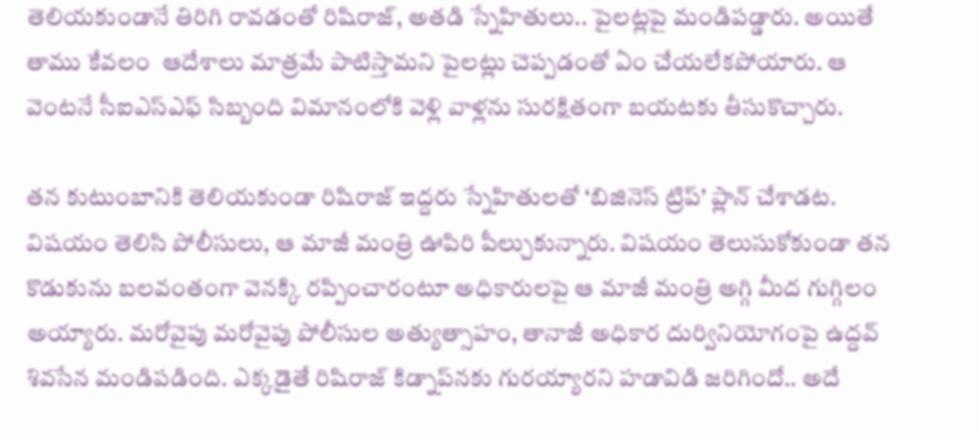తెలియకుండానే తిరిగి రావడంతో రిషిరాజ్‌, అతడి స్నేహితులు.. పైలట్లపై మండిపడ్డారు. అయితే తాము కేవలం  ఆదేశాలు మాత్రమే పాటిస్తామని పైలట్లు చెప్పడంతో ఏం చేయలేకపోయారు. ఆ వెంటనే సీఐఎస్‌ఎఫ్‌ సిబ్బంది విమానంలోకి వెళ్లి వాళ్లను సురక్షితంగా బయటకు తీసుకొచ్చారు.

తన కుటుంబానికి తెలియకుండా రిషిరాజ్‌ ఇద్దరు స్నేహితులతో ‘బిజినెస్‌ ట్రిప్‌’ ప్లాన్‌ చేశాడట. విషయం తెలిసి పోలీసులు, ఆ మాజీ మంత్రి ఊపిరి పీల్చుకున్నారు. విషయం తెలుసుకోకుండా తన కొడుకును బలవంతంగా వెనక్కి రప్పించారంటూ అధికారులపై ఆ మాజీ మంత్రి అగ్గి మీద గుగ్గిలం అయ్యారు. మరోవైపు మరోవైపు పోలీసుల అత్యుత్సాహం, తానాజీ అధికార దుర్వినియోగంపై ఉద్దవ్‌ శివసేన మండిపడింది. ఎక్కడైతే రిషిరాజ్‌ కిడ్నాప్‌నకు గురయ్యారని హడావిడి జరిగిందో.. అదే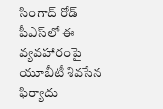సింగాద్‌ రోడ్‌ పీఎస్‌లో ఈ వ్యవహారంపై యూబీటీ శివసేన ఫిర్యాదు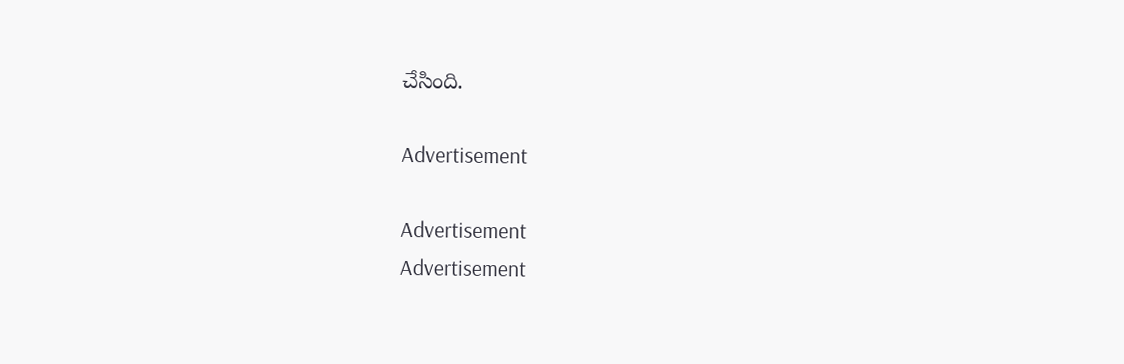చేసింది.

Advertisement

Advertisement
Advertisement